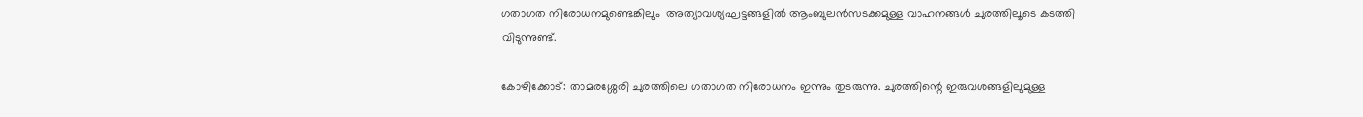ഗതാഗത നിരോധനമുണ്ടെങ്കിലും  അത്യാവശ്യഘട്ടങ്ങളില്‍ ആംബുലന്‍സടക്കമുള്ള വാഹനങ്ങൾ ചുരത്തിലൂടെ കടത്തി വിടുന്നുണ്ട്.

കോഴിക്കോട്: താമരശ്ശേരി ചുരത്തിലെ ഗതാഗത നിരോധനം ഇന്നും തുടരുന്നു. ചുരത്തിന്റെ ഇരുവശങ്ങളിലുമുള്ള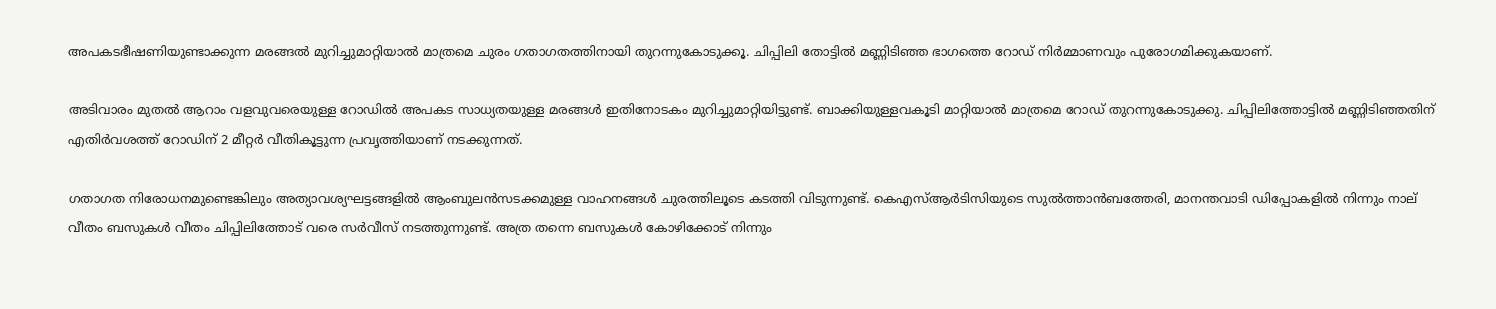അപകടഭീഷണിയുണ്ടാക്കുന്ന മരങ്ങല്‍ മുറിച്ചുമാറ്റിയാല്‍ മാത്രമെ ചുരം ഗതാഗതത്തിനായി തുറന്നുകോടുക്കൂ. ചിപ്പിലി തോട്ടില്‍ മണ്ണിടിഞ്ഞ ഭാഗത്തെ റോഡ് നിർമ്മാണവും പുരോഗമിക്കുകയാണ്.

അടിവാരം മുതല്‍ ആറാം വളവുവരെയുള്ള റോഡിൽ അപകട സാധ്യതയുള്ള മരങ്ങള്‍ ഇതിനോടകം മുറിച്ചുമാറ്റിയിട്ടുണ്ട്. ബാക്കിയുള്ളവകൂടി മാറ്റിയാല്‍ മാത്രമെ റോഡ് തുറന്നുകോടുക്കു. ചിപ്പിലിത്തോട്ടിൽ മണ്ണിടിഞ്ഞതിന് എതിര്‍വശത്ത് റോഡിന് 2 മീറ്റര്‍ വീതികൂട്ടുന്ന പ്രവൃത്തിയാണ് നടക്കുന്നത്.

ഗതാഗത നിരോധനമുണ്ടെങ്കിലും അത്യാവശ്യഘട്ടങ്ങളില്‍ ആംബുലന്‍സടക്കമുള്ള വാഹനങ്ങൾ ചുരത്തിലൂടെ കടത്തി വിടുന്നുണ്ട്. കെഎസ്ആർടിസിയുടെ സുൽത്താൻബത്തേരി, മാനന്തവാടി ഡിപ്പോകളിൽ നിന്നും നാല് വീതം ബസുകൾ വീതം ചിപ്പിലിത്തോട് വരെ സർവീസ് നടത്തുന്നുണ്ട്. അത്ര തന്നെ ബസുകൾ കോഴിക്കോട് നിന്നും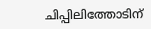ചിപ്പിലിത്തോടിന്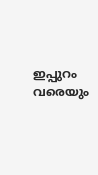ഇപ്പുറം വരെയും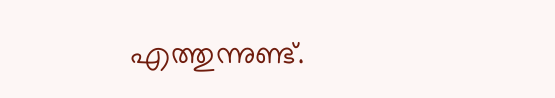എത്തുന്നുണ്ട്.